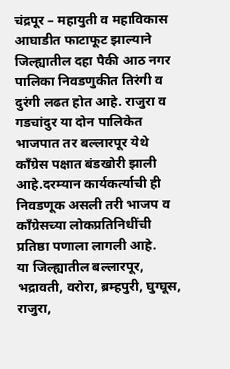चंद्रपूर – महायुती व महाविकास आघाडीत फाटाफूट झाल्याने जिल्ह्यातील दहा पैकी आठ नगर पालिका निवडणुकीत तिरंगी व दुरंगी लढत होत आहे. राजुरा व गडचांदुर या दोन पालिकेत भाजपात तर बल्लारपूर येथे काँग्रेस पक्षात बंडखोरी झाली आहे.दरम्यान कार्यकर्त्याची ही निवडणूक असली तरी भाजप व काँग्रेसच्या लोकप्रतिनिधींची प्रतिष्ठा पणाला लागली आहे.
या जिल्ह्यातील बल्लारपूर, भद्रावती, वरोरा, ब्रम्हपुरी, घुग्घूस, राजुरा,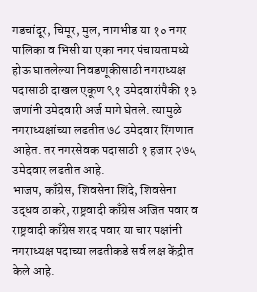गडचांदूर, चिमूर, मुल, नागभीड या १० नगर पालिका व भिसी या एका नगर पंचायतामध्ये होऊ घातलेल्या निवडणूकीसाठी नगराध्यक्ष पदासाठी दाखल एकूण ९१ उमेदवारांपैकी १३ जणांनी उमेदवारी अर्ज मागे घेतले. त्यामुळे नगराध्यक्षांच्या लढतीत ७८ उमेदवार रिंगणात आहेत. तर नगरसेवक पदासाठी १ हजार २७५ उमेदवार लढतीत आहे.
भाजप, काँग्रेस, शिवसेना शिंदे, शिवसेना उद्धव ठाकरे, राष्ट्रवादी काँग्रेस अजित पवार व राष्ट्रवादी काँग्रेस शरद पवार या चार पक्षांनी नगराध्यक्ष पदाच्या लढतीकडे सर्व लक्ष केंद्रीत केले आहे.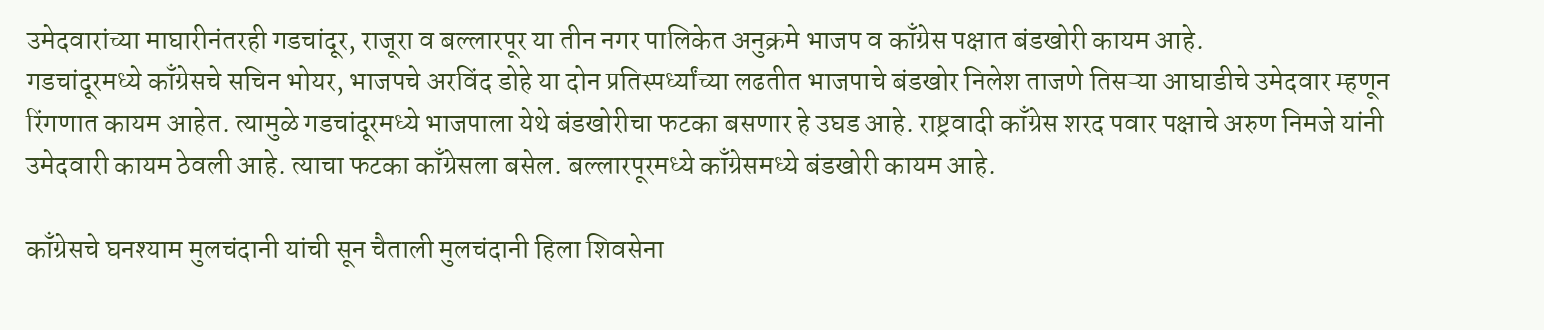उमेदवारांच्या माघारीनंतरही गडचांदूर, राजूरा व बल्लारपूर या तीन नगर पालिकेत अनुक्रमे भाजप व काँग्रेस पक्षात बंडखोरी कायम आहे.
गडचांदूरमध्ये काँग्रेसचे सचिन भोयर, भाजपचे अरविंद डोहे या दोन प्रतिस्पर्ध्यांच्या लढतीत भाजपाचे बंडखोर निलेश ताजणे तिसऱ्या आघाडीचे उमेदवार म्हणून रिंगणात कायम आहेत. त्यामुळे गडचांदूरमध्ये भाजपाला येथे बंडखोरीचा फटका बसणार हे उघड आहे. राष्ट्रवादी काँग्रेस शरद पवार पक्षाचे अरुण निमजे यांनी उमेदवारी कायम ठेवली आहे. त्याचा फटका काँग्रेसला बसेल. बल्लारपूरमध्ये काँग्रेसमध्ये बंडखोरी कायम आहे.

काँग्रेसचे घनश्याम मुलचंदानी यांची सून चैताली मुलचंदानी हिला शिवसेना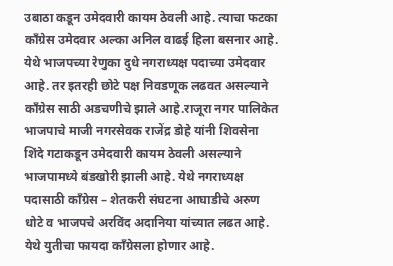उबाठा कडून उमेदवारी कायम ठेवली आहे. त्याचा फटका काँग्रेस उमेदवार अल्का अनिल वाढई हिला बसनार आहे. येथे भाजपच्या रेणुका दुधे नगराध्यक्ष पदाच्या उमेदवार आहे. तर इतरही छोटे पक्ष निवडणूक लढवत असल्याने काँग्रेस साठी अडचणीचे झाले आहे.राजूरा नगर पालिकेत भाजपाचे माजी नगरसेवक राजेंद्र डोहे यांनी शिवसेना शिंदे गटाकडून उमेदवारी कायम ठेवली असल्याने भाजपामध्ये बंडखोरी झाली आहे. येथे नगराध्यक्ष पदासाठी काँग्रेस – शेतकरी संघटना आघाडीचे अरुण धोटे व भाजपचे अरविंद अदानिया यांच्यात लढत आहे. येथे युतीचा फायदा काँग्रेसला होणार आहे.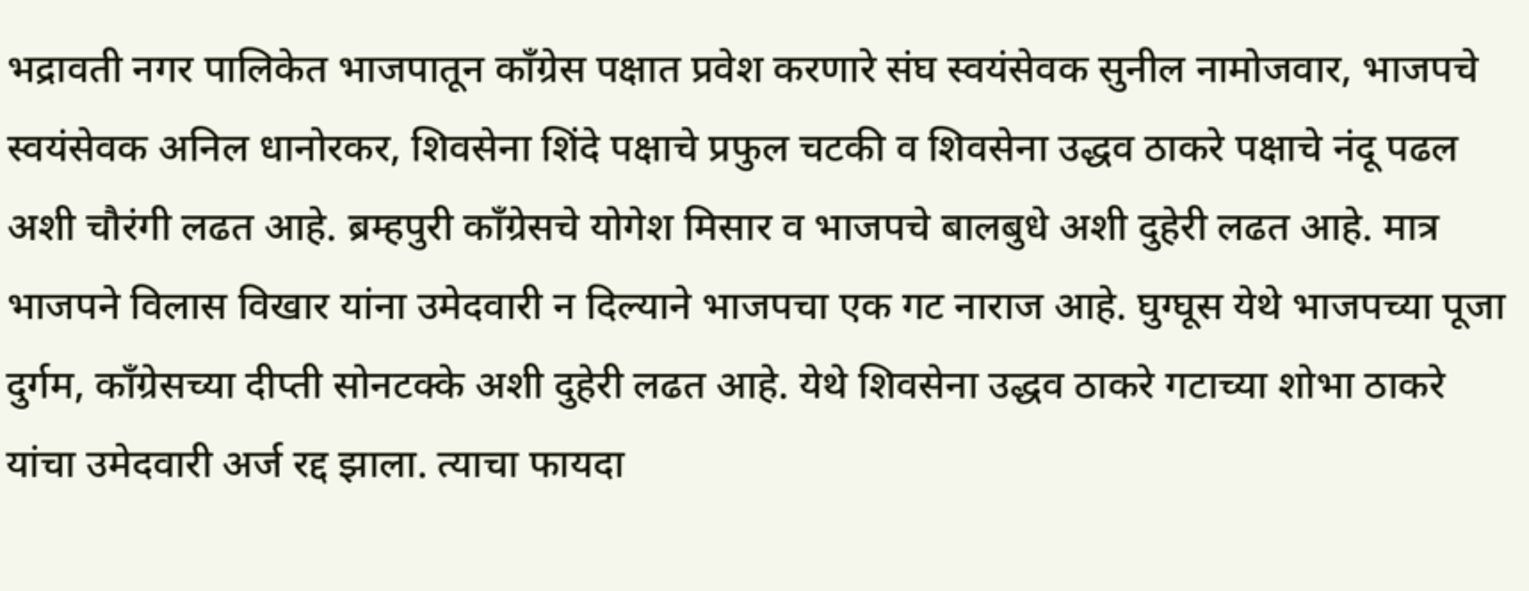भद्रावती नगर पालिकेत भाजपातून काँग्रेस पक्षात प्रवेश करणारे संघ स्वयंसेवक सुनील नामोजवार, भाजपचे स्वयंसेवक अनिल धानोरकर, शिवसेना शिंदे पक्षाचे प्रफुल चटकी व शिवसेना उद्धव ठाकरे पक्षाचे नंदू पढल अशी चौरंगी लढत आहे. ब्रम्हपुरी काँग्रेसचे योगेश मिसार व भाजपचे बालबुधे अशी दुहेरी लढत आहे. मात्र भाजपने विलास विखार यांना उमेदवारी न दिल्याने भाजपचा एक गट नाराज आहे. घुग्घूस येथे भाजपच्या पूजा दुर्गम, काँग्रेसच्या दीप्ती सोनटक्के अशी दुहेरी लढत आहे. येथे शिवसेना उद्धव ठाकरे गटाच्या शोभा ठाकरे यांचा उमेदवारी अर्ज रद्द झाला. त्याचा फायदा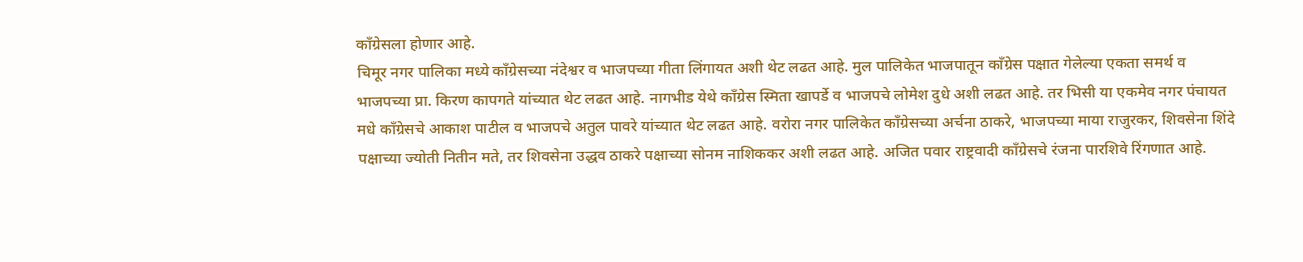काँग्रेसला होणार आहे.
चिमूर नगर पालिका मध्ये काँग्रेसच्या नंदेश्वर व भाजपच्या गीता लिंगायत अशी थेट लढत आहे. मुल पालिकेत भाजपातून काँग्रेस पक्षात गेलेल्या एकता समर्थ व भाजपच्या प्रा. किरण कापगते यांच्यात थेट लढत आहे. नागभीड येथे काँग्रेस स्मिता खापर्डे व भाजपचे लोमेश दुधे अशी लढत आहे. तर भिसी या एकमेव नगर पंचायत मधे काँग्रेसचे आकाश पाटील व भाजपचे अतुल पावरे यांच्यात थेट लढत आहे. वरोरा नगर पालिकेत काँग्रेसच्या अर्चना ठाकरे, भाजपच्या माया राजुरकर, शिवसेना शिंदे पक्षाच्या ज्योती नितीन मते, तर शिवसेना उद्धव ठाकरे पक्षाच्या सोनम नाशिककर अशी लढत आहे. अजित पवार राष्ट्रवादी काँग्रेसचे रंजना पारशिवे रिंगणात आहे.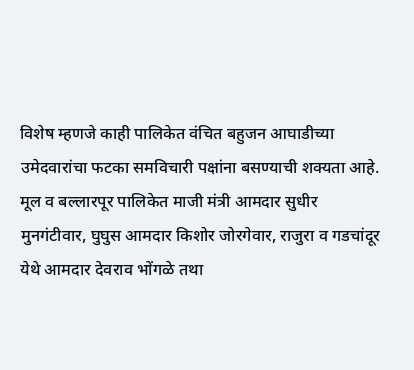विशेष म्हणजे काही पालिकेत वंचित बहुजन आघाडीच्या उमेदवारांचा फटका समविचारी पक्षांना बसण्याची शक्यता आहे. मूल व बल्लारपूर पालिकेत माजी मंत्री आमदार सुधीर मुनगंटीवार, घुघुस आमदार किशोर जोरगेवार, राजुरा व गडचांदूर येथे आमदार देवराव भोंगळे तथा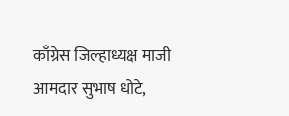काँग्रेस जिल्हाध्यक्ष माजी आमदार सुभाष धोटे,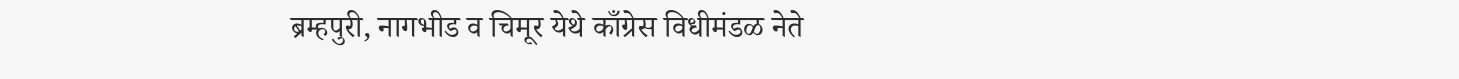ब्रम्हपुरी, नागभीड व चिमूर येथे काँग्रेस विधीमंडळ नेते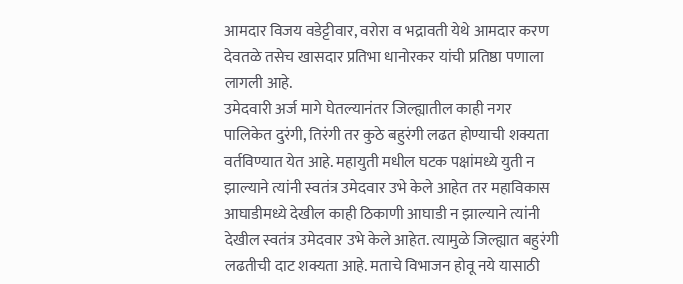आमदार विजय वडेट्टीवार, वरोरा व भद्रावती येथे आमदार करण देवतळे तसेच खासदार प्रतिभा धानोरकर यांची प्रतिष्ठा पणाला लागली आहे.
उमेदवारी अर्ज मागे घेतल्यानंतर जिल्ह्यातील काही नगर पालिकेत दुरंगी, तिरंगी तर कुठे बहुरंगी लढत होण्याची शक्यता वर्तविण्यात येत आहे. महायुती मधील घटक पक्षांमध्ये युती न झाल्याने त्यांनी स्वतंत्र उमेदवार उभे केले आहेत तर महाविकास आघाडीमध्ये देखील काही ठिकाणी आघाडी न झाल्याने त्यांनी देखील स्वतंत्र उमेदवार उभे केले आहेत. त्यामुळे जिल्ह्यात बहुरंगी लढतीची दाट शक्यता आहे. मताचे विभाजन होवू नये यासाठी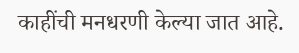काहींची मनधरणी केल्या जात आहे.